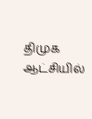திமுக ஆட்சியில்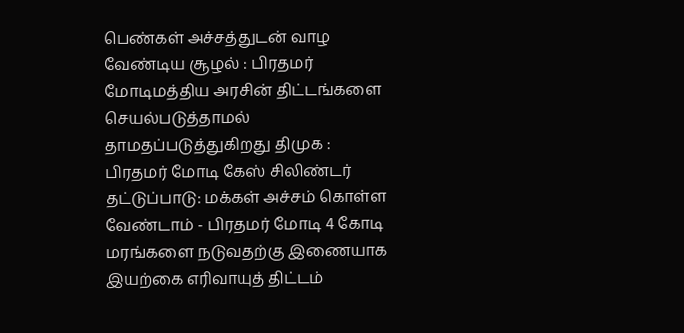பெண்கள் அச்சத்துடன் வாழ வேண்டிய சூழல் : பிரதமர் மோடிமத்திய அரசின் திட்டங்களை செயல்படுத்தாமல் தாமதப்படுத்துகிறது திமுக : பிரதமர் மோடி கேஸ் சிலிண்டர் தட்டுப்பாடு: மக்கள் அச்சம் கொள்ள வேண்டாம் - பிரதமர் மோடி 4 கோடி மரங்களை நடுவதற்கு இணையாக இயற்கை எரிவாயுத் திட்டம்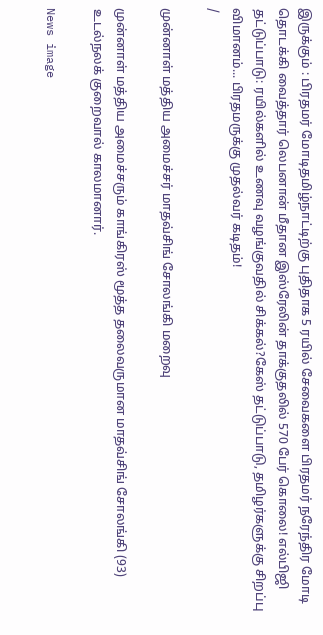இருக்கும் : பிரதமர் மோடிதமிழ்நாட்டிற்கு புதிதாக 5 ரயில் சேவைகளை பிரதமர் நரேந்திர மோடி தொடக்கி வைத்தார் லெபனான் மீதான இஸ்ரேலின் தாக்குதலில் 570 பேர் கொலை! எல்பிஜி தட்டுப்பாடு: ரயில்களில் உணவு வழங்குவதில் சிக்கல்?கேஸ் தட்டுப்பாடு, தமிழர்களுக்கு சிறப்பு விமானம்... பிரதமருக்கு முதல்வர் கடிதம்!
/

முன்னாள் மத்திய அமைச்சர் மாதவ்சிங் சோலங்கி மறைவு

முன்னாள் மத்திய அமைச்சரும் காங்கிரஸ் மூத்த தலைவருமான மாதவ்சிங் சோலங்கி (93) உடல்நலக் குறைவால் காலமானார்.

News image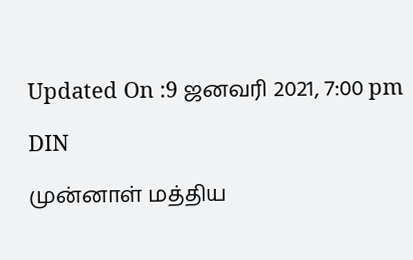Updated On :9 ஜனவரி 2021, 7:00 pm

DIN

முன்னாள் மத்திய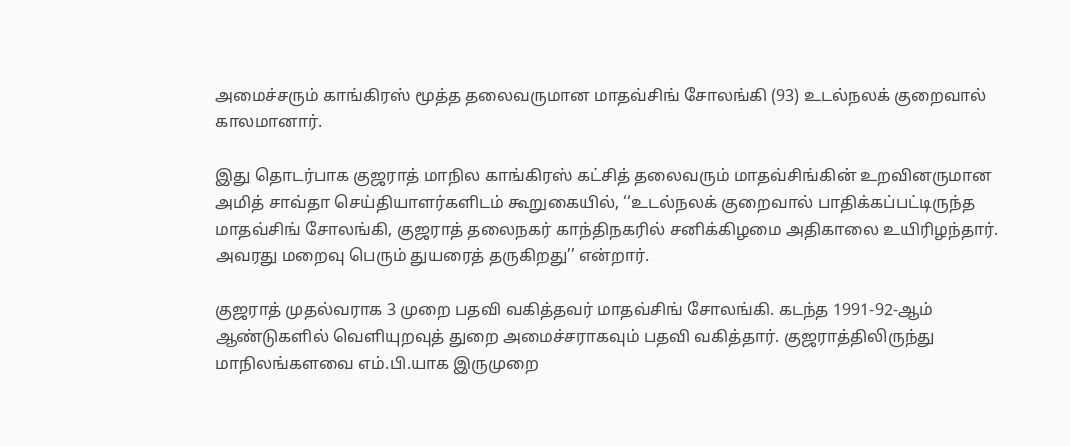அமைச்சரும் காங்கிரஸ் மூத்த தலைவருமான மாதவ்சிங் சோலங்கி (93) உடல்நலக் குறைவால் காலமானார்.

இது தொடர்பாக குஜராத் மாநில காங்கிரஸ் கட்சித் தலைவரும் மாதவ்சிங்கின் உறவினருமான அமித் சாவ்தா செய்தியாளர்களிடம் கூறுகையில், ‘‘உடல்நலக் குறைவால் பாதிக்கப்பட்டிருந்த மாதவ்சிங் சோலங்கி, குஜராத் தலைநகர் காந்திநகரில் சனிக்கிழமை அதிகாலை உயிரிழந்தார். அவரது மறைவு பெரும் துயரைத் தருகிறது’’ என்றார்.

குஜராத் முதல்வராக 3 முறை பதவி வகித்தவர் மாதவ்சிங் சோலங்கி. கடந்த 1991-92-ஆம் ஆண்டுகளில் வெளியுறவுத் துறை அமைச்சராகவும் பதவி வகித்தார். குஜராத்திலிருந்து மாநிலங்களவை எம்.பி.யாக இருமுறை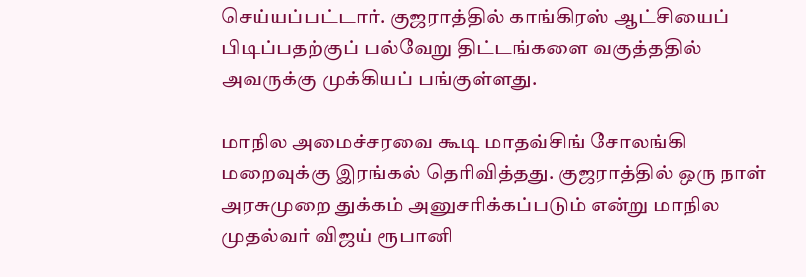செய்யப்பட்டார். குஜராத்தில் காங்கிரஸ் ஆட்சியைப் பிடிப்பதற்குப் பல்வேறு திட்டங்களை வகுத்ததில் அவருக்கு முக்கியப் பங்குள்ளது.

மாநில அமைச்சரவை கூடி மாதவ்சிங் சோலங்கி மறைவுக்கு இரங்கல் தெரிவித்தது. குஜராத்தில் ஒரு நாள் அரசுமுறை துக்கம் அனுசரிக்கப்படும் என்று மாநில முதல்வர் விஜய் ரூபானி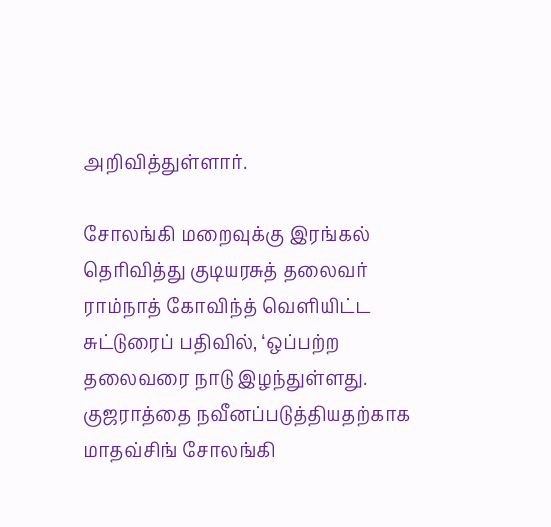அறிவித்துள்ளார்.

சோலங்கி மறைவுக்கு இரங்கல் தெரிவித்து குடியரசுத் தலைவர் ராம்நாத் கோவிந்த் வெளியிட்ட சுட்டுரைப் பதிவில், ‘ஒப்பற்ற தலைவரை நாடு இழந்துள்ளது. குஜராத்தை நவீனப்படுத்தியதற்காக மாதவ்சிங் சோலங்கி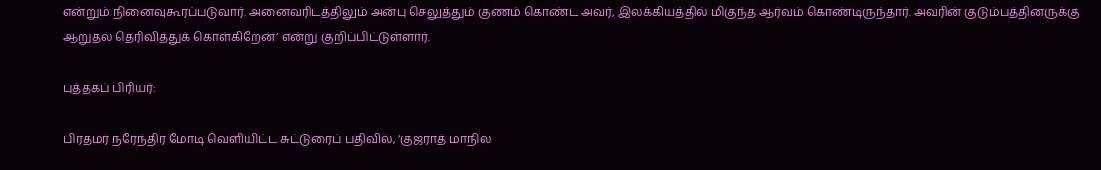என்றும் நினைவுகூரப்படுவார். அனைவரிடத்திலும் அன்பு செலுத்தும் குணம் கொண்ட அவர், இலக்கியத்தில் மிகுந்த ஆர்வம் கொண்டிருந்தார். அவரின் குடும்பத்தினருக்கு ஆறுதல் தெரிவித்துக் கொள்கிறேன்’ என்று குறிப்பிட்டுள்ளார்.

புத்தகப் பிரியர்:

பிரதமர் நரேந்திர மோடி வெளியிட்ட சுட்டுரைப் பதிவில், ‘குஜராத் மாநில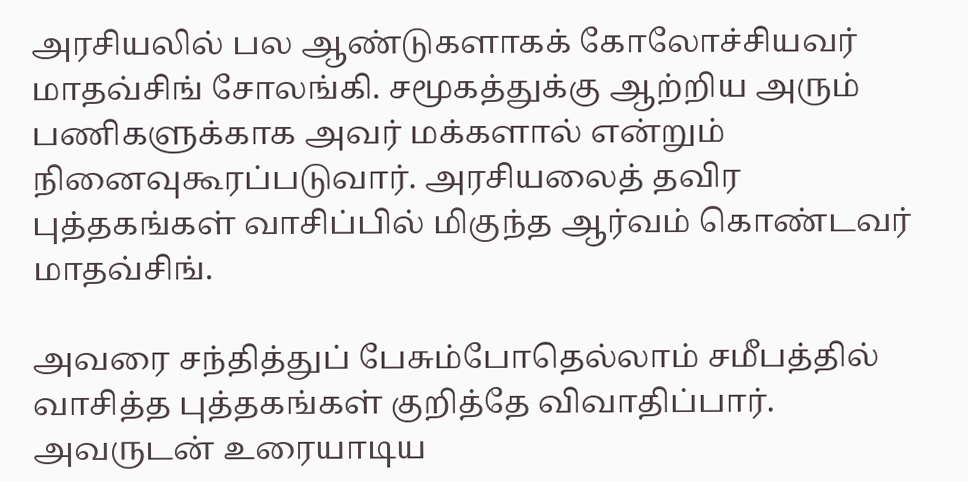அரசியலில் பல ஆண்டுகளாகக் கோலோச்சியவர் மாதவ்சிங் சோலங்கி. சமூகத்துக்கு ஆற்றிய அரும் பணிகளுக்காக அவர் மக்களால் என்றும் நினைவுகூரப்படுவார். அரசியலைத் தவிர புத்தகங்கள் வாசிப்பில் மிகுந்த ஆர்வம் கொண்டவர் மாதவ்சிங்.

அவரை சந்தித்துப் பேசும்போதெல்லாம் சமீபத்தில் வாசித்த புத்தகங்கள் குறித்தே விவாதிப்பார். அவருடன் உரையாடிய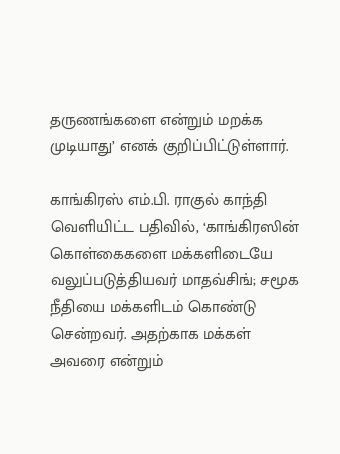தருணங்களை என்றும் மறக்க முடியாது’ எனக் குறிப்பிட்டுள்ளார்.

காங்கிரஸ் எம்.பி. ராகுல் காந்தி வெளியிட்ட பதிவில், ‘காங்கிரஸின் கொள்கைகளை மக்களிடையே வலுப்படுத்தியவர் மாதவ்சிங்; சமூக நீதியை மக்களிடம் கொண்டு சென்றவர். அதற்காக மக்கள் அவரை என்றும்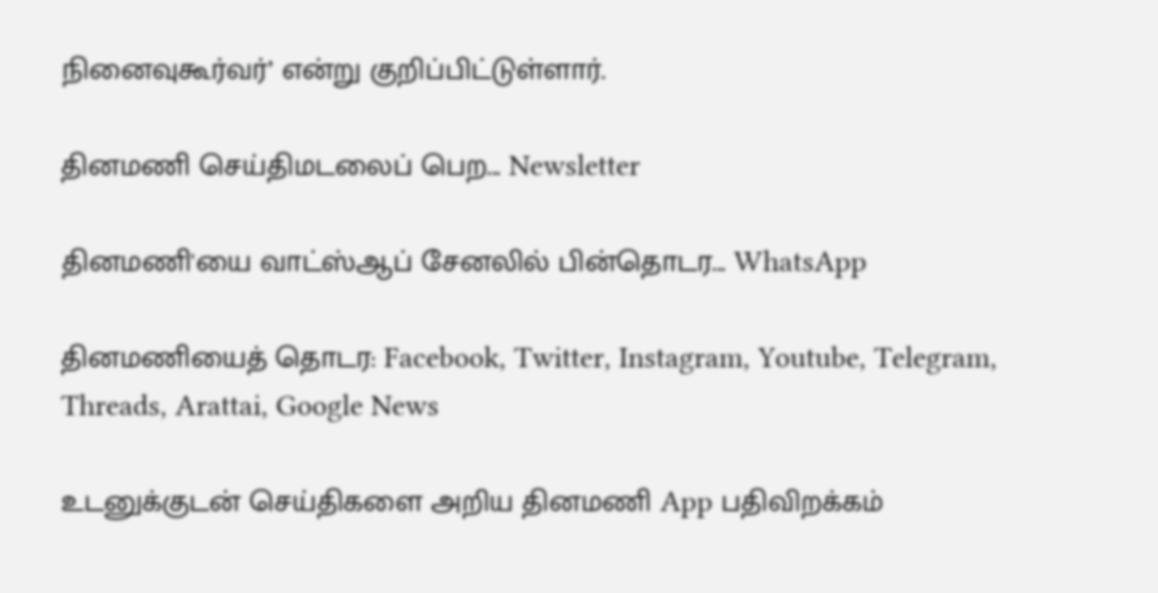நினைவுகூர்வர்’ என்று குறிப்பிட்டுள்ளார்.

தினமணி செய்திமடலைப் பெற... Newsletter

தினமணி'யை வாட்ஸ்ஆப் சேனலில் பின்தொடர... WhatsApp

தினமணியைத் தொடர: Facebook, Twitter, Instagram, Youtube, Telegram, Threads, Arattai, Google News

உடனுக்குடன் செய்திகளை அறிய தினமணி App பதிவிறக்கம்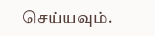செய்யவும்.